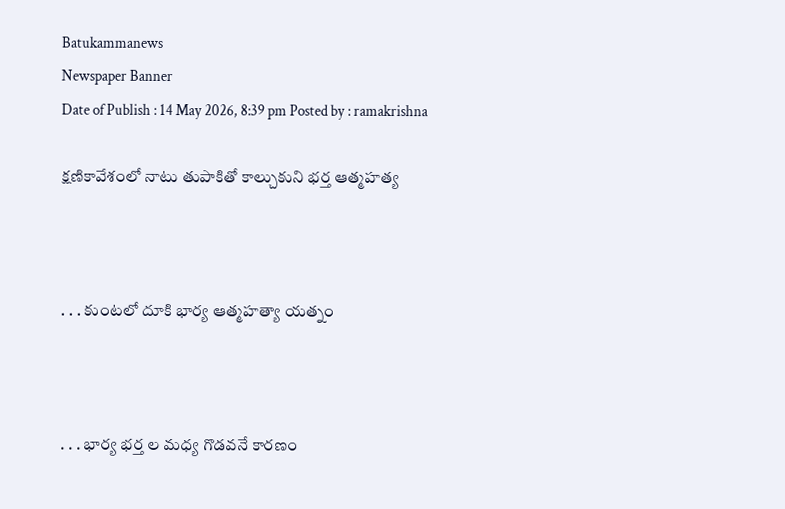Batukammanews
Newspaper Banner
Date of Publish : 14 May 2026, 8:39 pm Posted by : ramakrishna

క్షణికావేశంలో నాటు తుపాకితో కాల్చుకుని భర్త ఆత్మహత్య



. . . కుంటలో దూకి భార్య ఆత్మహత్యా యత్నం



. . . భార్య భర్త ల మధ్య గొడవనే కారణం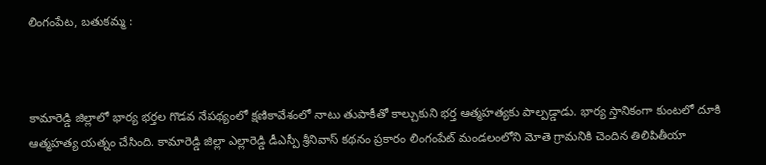లింగంపేట, బతుకమ్మ :



కామారెడ్డి జిల్లాలో భార్య భర్తల గొడవ నేపథ్యంలో క్షణికావేశంలో నాటు తుపాకీతో కాల్చుకుని భర్త ఆత్మహత్యకు పాల్పడ్డాడు. భార్య స్తానికంగా కుంటలో దూకి ఆత్మహత్య యత్నం చేసింది. కామారెడ్డి జిల్లా ఎల్లారెడ్డి డీఎస్పీ శ్రీనివాస్ కథనం ప్రకారం లింగంపేట్ మండలంలోని మోతె గ్రామనికి చెందిన తిలిపితీయా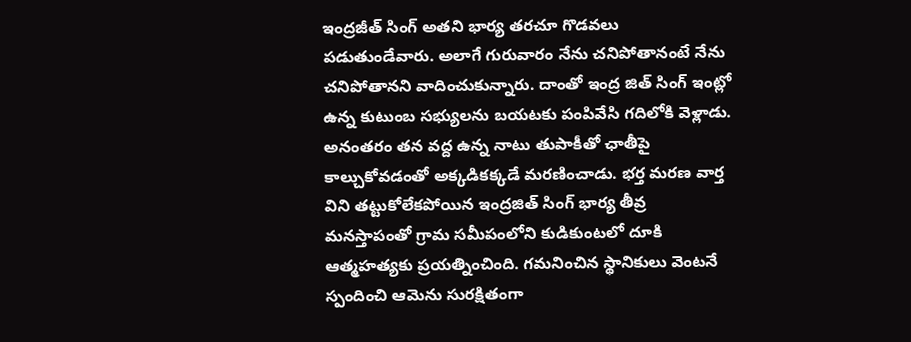ఇంద్రజీత్ సింగ్ అతని భార్య తరచూ గొడవలు పడుతుండేవారు. అలాగే గురువారం నేను చనిపోతానంటే నేను చనిపోతానని వాదించుకున్నారు. దాంతో ఇంద్ర జిత్ సింగ్ ఇంట్లో ఉన్న కుటుంబ సభ్యులను బయటకు పంపివేసి గదిలోకి వెళ్లాడు. అనంతరం తన వద్ద ఉన్న నాటు తుపాకీతో ఛాతీపై కాల్చుకోవడంతో అక్కడికక్కడే మరణించాడు. భర్త మరణ వార్త విని తట్టుకోలేకపోయిన ఇంద్రజిత్ సింగ్ భార్య తీవ్ర మనస్తాపంతో గ్రామ సమీపంలోని కుడికుంటలో దూకి ఆత్మహత్యకు ప్రయత్నించింది. గమనించిన స్థానికులు వెంటనే స్పందించి ఆమెను సురక్షితంగా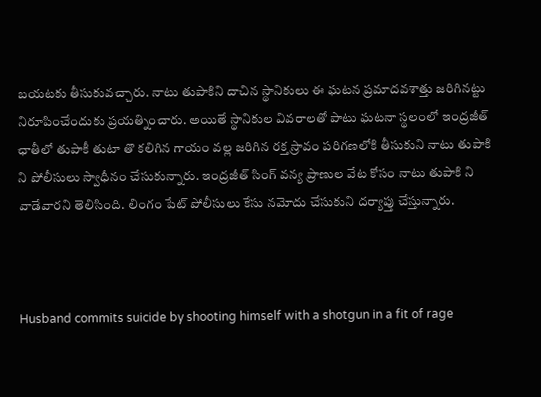బయటకు తీసుకువచ్చారు. నాటు తుపాకిని దాచిన స్థానికులు ఈ ఘటన ప్రమాదవశాత్తు జరిగినట్టు నిరూపించేందుకు ప్రయత్నించారు. అయితే స్థానికుల వివరాలతో పాటు ఘటనా స్థలంలో ఇంద్రజీత్ ఛాతీలో తుపాకీ తుటా తొ కలిగిన గాయం వల్ల జరిగిన రక్త స్రావం పరిగణలోకి తీసుకుని నాటు తుపాకి ని పోలీసులు స్వాధీనం చేసుకున్నారు. ఇంద్రజీత్ సింగ్ వన్య ప్రాణుల వేట కోసం నాటు తుపాకి ని వాడేవారని తెలిసింది. లింగం పేట్ పోలీసులు కేసు నమోదు చేసుకుని దర్యాప్తు చేస్తున్నారు.



Husband commits suicide by shooting himself with a shotgun in a fit of rage